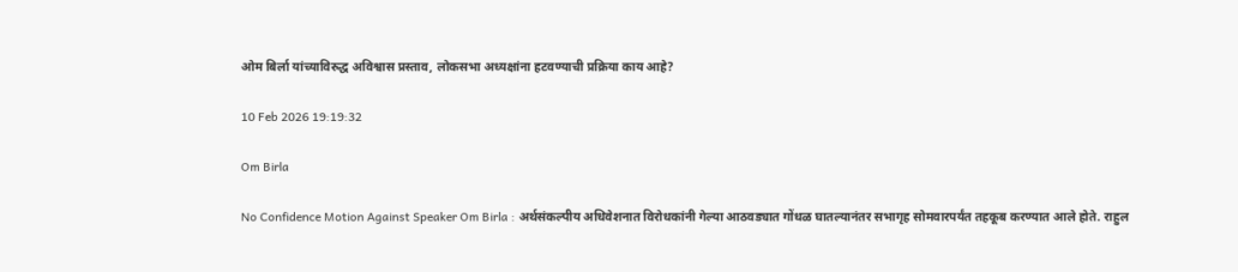ओम बिर्ला यांच्याविरुद्ध अविश्वास प्रस्ताव, लोकसभा अध्यक्षांना हटवण्याची प्रक्रिया काय आहे?

10 Feb 2026 19:19:32

Om Birla

No Confidence Motion Against Speaker Om Birla : अर्थसंकल्पीय अधिवेशनात विरोधकांनी गेल्या आठवड्यात गोंधळ घातल्यानंतर सभागृह सोमवारपर्यंत तहकूब करण्यात आले होते. राहुल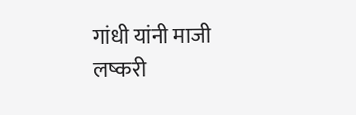गांधी यांनी माजी लष्करी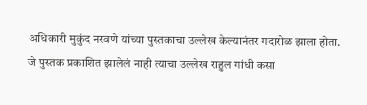अधिकारी मुकुंद नरवणे यांच्या पुस्तकाचा उल्लेख केल्यानंतर गदारोळ झाला होता. जे पुस्तक प्रकाशित झालेलं नाही त्याचा उल्लेख राहुल गांधी कसा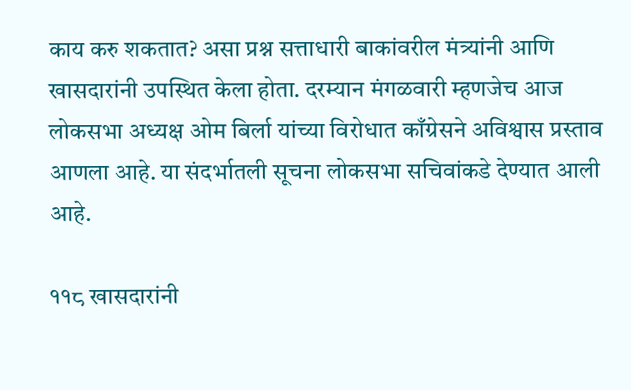काय करु शकतात? असा प्रश्न सत्ताधारी बाकांवरील मंत्र्यांनी आणि खासदारांनी उपस्थित केला होता. दरम्यान मंगळवारी म्हणजेच आज लोकसभा अध्यक्ष ओम बिर्ला यांच्या विरोधात काँग्रेसने अविश्वास प्रस्ताव आणला आहे. या संदर्भातली सूचना लोकसभा सचिवांकडे देण्यात आली आहे.

११८ खासदारांनी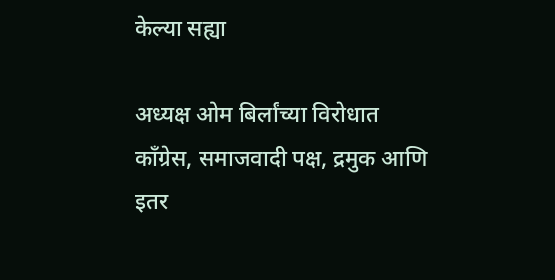केल्या सह्या

अध्यक्ष ओम बिर्लांच्या विरोधात काँग्रेस, समाजवादी पक्ष, द्रमुक आणि इतर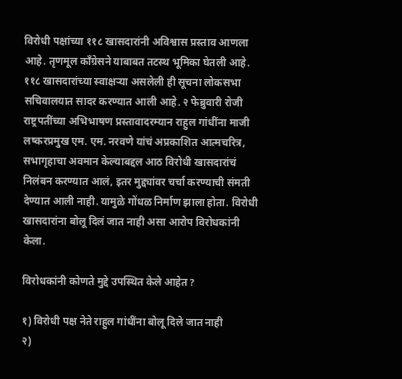विरोधी पक्षांच्या ११८ खासदारांनी अविश्वास प्रस्ताव आणला आहे. तृणमूल काँग्रेसने याबाबत तटस्थ भूमिका घेतली आहे. ११८ खासदारांच्या स्वाक्षऱ्या असलेली ही सूचना लोकसभा सचिवालयात सादर करण्यात आली आहे. २ फेब्रुवारी रोजी राष्ट्रपतींच्या अभिभाषण प्रस्तावादरम्यान राहुल गांधींना माजी लष्करप्रमुख एम. एम. नरवणे यांचं अप्रकाशित आत्मचरित्र, सभागृहाचा अवमान केल्याबद्दल आठ विरोधी खासदारांचं निलंबन करण्यात आलं, इतर मुद्द्यांवर चर्चा करण्याची संमती देण्यात आली नाही. यामुळे गोंधळ निर्माण झाला होता. विरोधी खासदारांना बोलू दिलं जात नाही असा आरोप विरोधकांनी केला.

विरोधकांनी कोणते मुद्दे उपस्थित केले आहेत?

१) विरोधी पक्ष नेते राहुल गांधींना बोलू दिले जात नाही
२)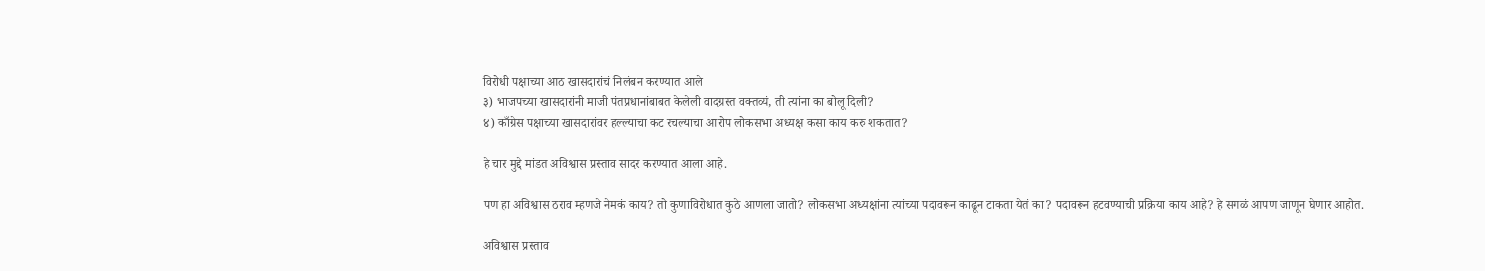विरोधी पक्षाच्या आठ खासदारांचं निलंबन करण्यात आले
३) भाजपच्या खासदारांनी माजी पंतप्रधानांबाबत केलेली वादग्रस्त वक्तव्यं, ती त्यांना का बोलू दिली?
४) काँग्रेस पक्षाच्या खासदारांवर हल्ल्याचा कट रचल्याचा आरोप लोकसभा अध्यक्ष कसा काय करु शकतात?

हे चार मुद्दे मांडत अविश्वास प्रस्ताव सादर करण्यात आला आहे.

पण हा अविश्वास ठराव म्हणजे नेमकं काय? तो कुणाविरोधात कुठे आणला जातो? लोकसभा अध्यक्षांना त्यांच्या पदावरून काढून टाकता येतं का? पदावरून हटवण्याची प्रक्रिया काय आहे? हे सगळं आपण जाणून घेणार आहोत.

अविश्वास प्रस्ताव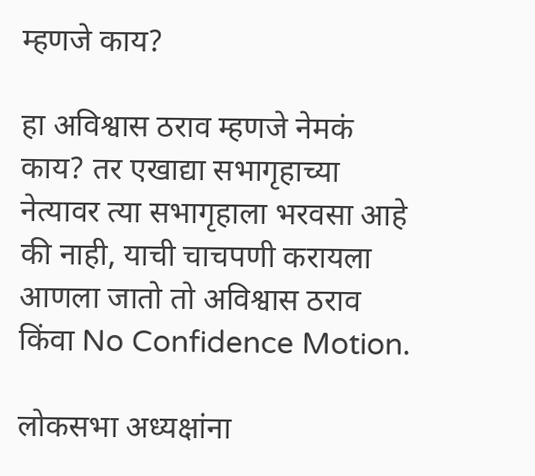म्हणजे काय?

हा अविश्वास ठराव म्हणजे नेमकं काय? तर एखाद्या सभागृहाच्या नेत्यावर त्या सभागृहाला भरवसा आहे की नाही, याची चाचपणी करायला आणला जातो तो अविश्वास ठराव किंवा No Confidence Motion.

लोकसभा अध्यक्षांना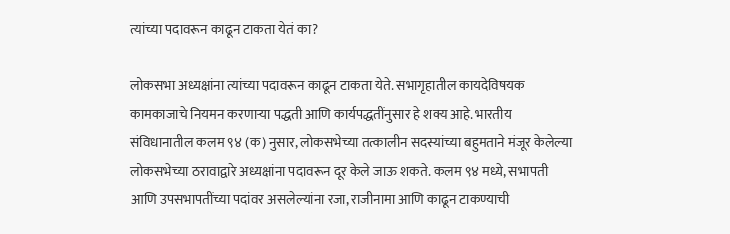त्यांच्या पदावरून काढून टाकता येतं का?

लोकसभा अध्यक्षांना त्यांच्या पदावरून काढून टाकता येते. सभागृहातील कायदेविषयक कामकाजाचे नियमन करणाऱ्या पद्धती आणि कार्यपद्धतींनुसार हे शक्य आहे. भारतीय संविधानातील कलम ९४ (क) नुसार, लोकसभेच्या तत्कालीन सदस्यांच्या बहुमताने मंजूर केलेल्या लोकसभेच्या ठरावाद्वारे अध्यक्षांना पदावरून दूर केले जाऊ शकते. कलम ९४ मध्ये, सभापती आणि उपसभापतींच्या पदांवर असलेल्यांना रजा, राजीनामा आणि काढून टाकण्याची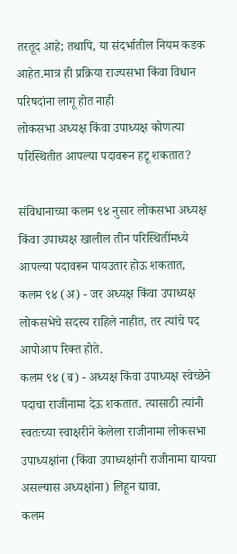तरतूद आहे; तथापि, या संदर्भातील नियम कडक आहेत.मात्र ही प्रक्रिया राज्यसभा किंवा विधान परिषदांना लागू होत नाही
लोकसभा अध्यक्ष किंवा उपाध्यक्ष कोणत्या परिस्थितीत आपल्या पदावरून हटू शकतात?

संविधानाच्या कलम ९४ नुसार लोकसभा अध्यक्ष किंवा उपाध्यक्ष खालील तीन परिस्थितींमध्ये आपल्या पदावरून पायउतार होऊ शकतात,
कलम ९४ (अ) - जर अध्यक्ष किंवा उपाध्यक्ष लोकसभेचे सदस्य राहिले नाहीत, तर त्यांचे पद आपोआप रिक्त होते.
कलम ९४ (ब) - अध्यक्ष किंवा उपाध्यक्ष स्वेच्छेने पदाचा राजीनामा देऊ शकतात. त्यासाठी त्यांनी स्वतःच्या स्वाक्षरीने केलेला राजीनामा लोकसभा उपाध्यक्षांना (किंवा उपाध्यक्षांनी राजीनामा द्यायचा असल्यास अध्यक्षांना) लिहून द्यावा.
कलम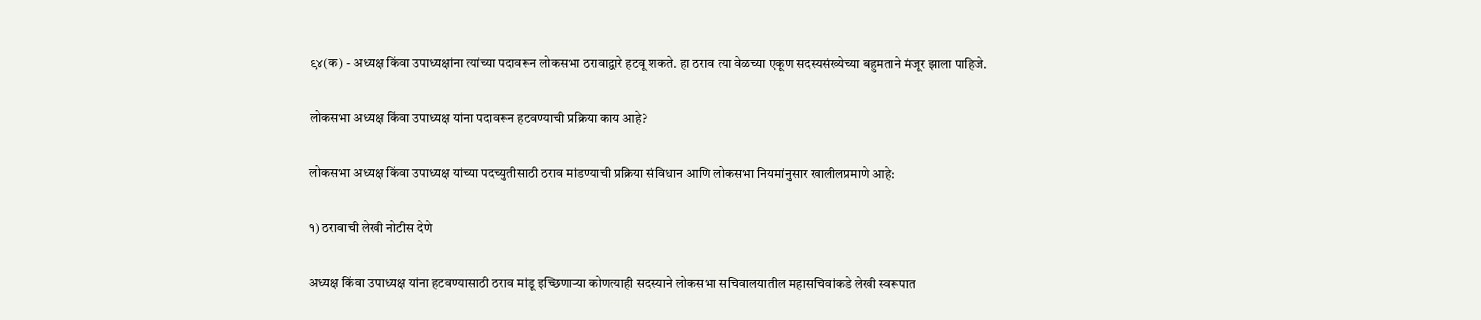९४(क) - अध्यक्ष किंवा उपाध्यक्षांना त्यांच्या पदावरून लोकसभा ठरावाद्वारे हटवू शकते. हा ठराव त्या वेळच्या एकूण सदस्यसंख्येच्या बहुमताने मंजूर झाला पाहिजे.

लोकसभा अध्यक्ष किंवा उपाध्यक्ष यांना पदावरून हटवण्याची प्रक्रिया काय आहे?

लोकसभा अध्यक्ष किंवा उपाध्यक्ष यांच्या पदच्युतीसाठी ठराव मांडण्याची प्रक्रिया संविधान आणि लोकसभा नियमांनुसार खालीलप्रमाणे आहे:

१) ठरावाची लेखी नोटीस देणे

अध्यक्ष किंवा उपाध्यक्ष यांना हटवण्यासाठी ठराव मांडू इच्छिणाऱ्या कोणत्याही सदस्याने लोकसभा सचिवालयातील महासचिवांकडे लेखी स्वरूपात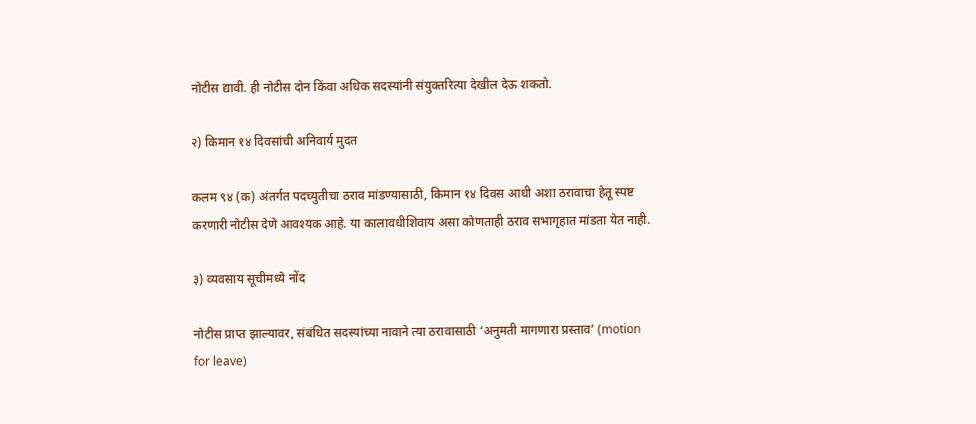नोटीस द्यावी. ही नोटीस दोन किंवा अधिक सदस्यांनी संयुक्तरित्या देखील देऊ शकतो.

२) किमान १४ दिवसांची अनिवार्य मुदत

कलम ९४ (क) अंतर्गत पदच्युतीचा ठराव मांडण्यासाठी, किमान १४ दिवस आधी अशा ठरावाचा हेतू स्पष्ट करणारी नोटीस देणे आवश्यक आहे. या कालावधीशिवाय असा कोणताही ठराव सभागृहात मांडता येत नाही.

३) व्यवसाय सूचीमध्ये नोंद

नोटीस प्राप्त झाल्यावर, संबंधित सदस्यांच्या नावाने त्या ठरावासाठी ‘अनुमती मागणारा प्रस्ताव’ (motion for leave)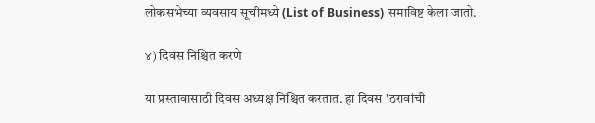लोकसभेच्या व्यवसाय सूचीमध्ये (List of Business) समाविष्ट केला जातो.

४) दिवस निश्चित करणे

या प्रस्तावासाठी दिवस अध्यक्ष निश्चित करतात. हा दिवस 'ठरावांची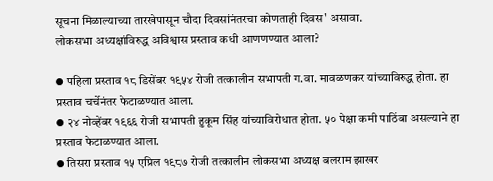सूचना मिळाल्याच्या तारखेपासून चौदा दिवसांनंतरचा कोणताही दिवस' असावा.
लोकसभा अध्यक्षांविरुद्ध अविश्वास प्रस्ताव कधी आणणण्यात आला?

⦁ पहिला प्रस्ताव १८ डिसेंबर १९५४ रोजी तत्कालीन सभापती ग.वा. मावळणकर यांच्याविरुद्ध होता. हा प्रस्ताव चर्चेनंतर फेटाळण्यात आला.
⦁ २४ नोव्हेंबर १९६६ रोजी सभापती हुकूम सिंह यांच्याविरोधात होता. ५० पेक्षा कमी पाठिंबा असल्याने हा प्रस्ताव फेटाळण्यात आला.
⦁ तिसरा प्रस्ताव १५ एप्रिल १९८७ रोजी तत्कालीन लोकसभा अध्यक्ष बलराम झाखर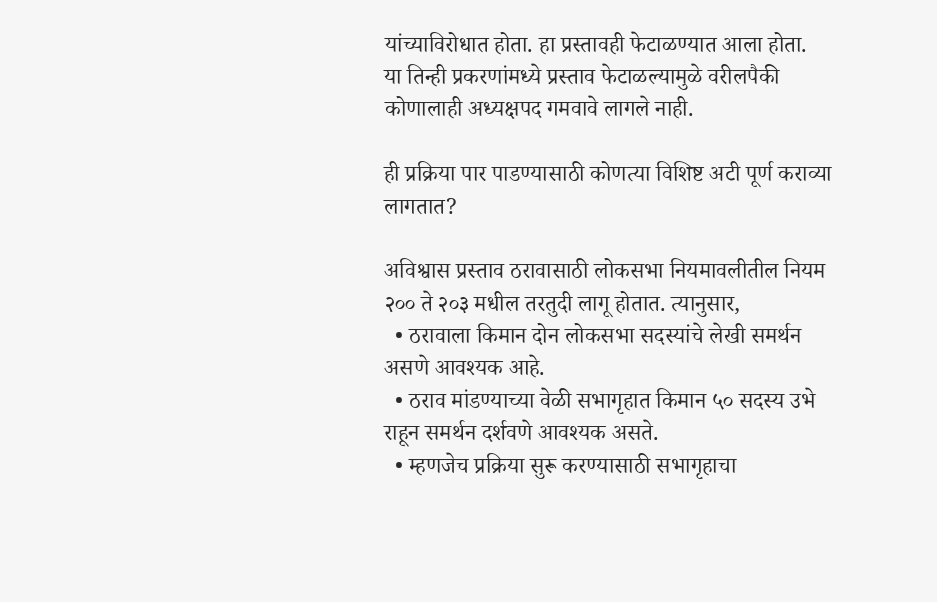यांच्याविरोधात होता. हा प्रस्तावही फेटाळण्यात आला होता.
या तिन्ही प्रकरणांमध्ये प्रस्ताव फेटाळल्यामुळे वरीलपैकी कोणालाही अध्यक्षपद गमवावे लागले नाही.

ही प्रक्रिया पार पाडण्यासाठी कोणत्या विशिष्ट अटी पूर्ण कराव्या लागतात?

अविश्वास प्रस्ताव ठरावासाठी लोकसभा नियमावलीतील नियम २०० ते २०३ मधील तरतुदी लागू होतात. त्यानुसार,
  • ठरावाला किमान दोन लोकसभा सदस्यांचे लेखी समर्थन असणे आवश्यक आहे.
  • ठराव मांडण्याच्या वेळी सभागृहात किमान ५० सदस्य उभे राहून समर्थन दर्शवणे आवश्यक असते.
  • म्हणजेच प्रक्रिया सुरू करण्यासाठी सभागृहाचा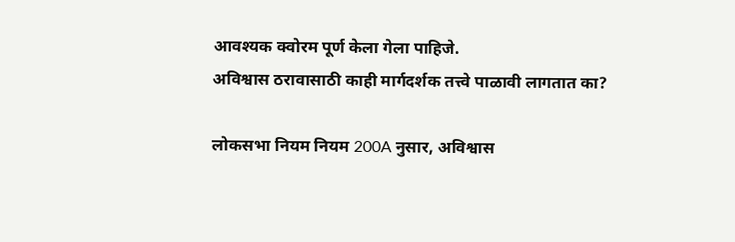आवश्यक क्वोरम पूर्ण केला गेला पाहिजे.
अविश्वास ठरावासाठी काही मार्गदर्शक तत्त्वे पाळावी लागतात का?

लोकसभा नियम नियम 200A नुसार, अविश्वास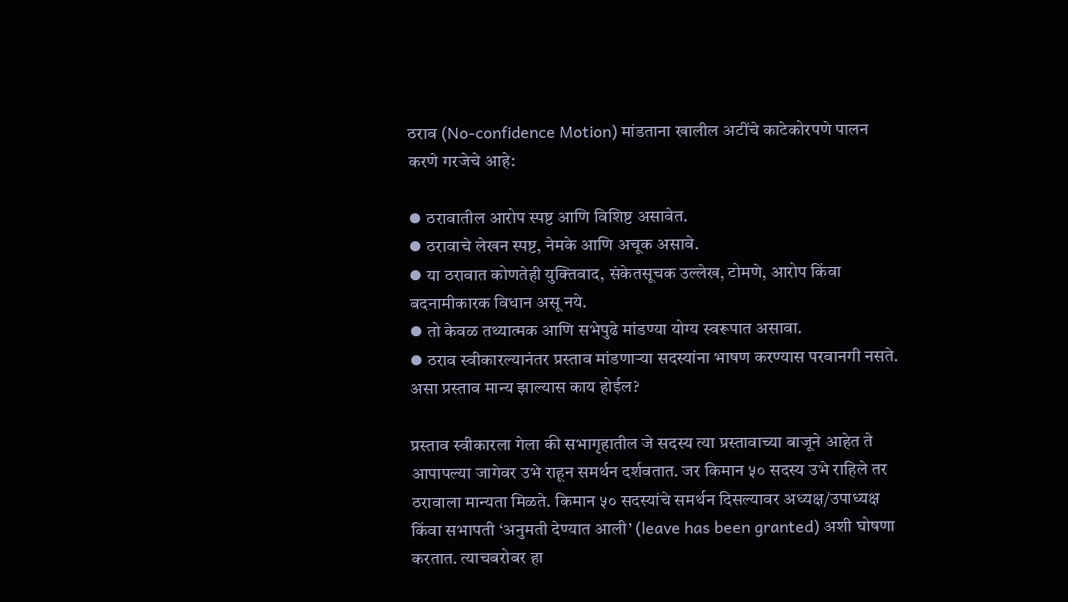ठराव (No-confidence Motion) मांडताना खालील अटींचे काटेकोरपणे पालन करणे गरजेचे आहे:

⦁ ठरावातील आरोप स्पष्ट आणि विशिष्ट असावेत.
⦁ ठरावाचे लेखन स्पष्ट, नेमके आणि अचूक असावे.
⦁ या ठरावात कोणतेही युक्तिवाद, संकेतसूचक उल्लेख, टोमणे, आरोप किंवा बदनामीकारक विधान असू नये.
⦁ तो केवळ तथ्यात्मक आणि सभेपुढे मांडण्या योग्य स्वरूपात असावा.
⦁ ठराव स्वीकारल्यानंतर प्रस्ताव मांडणाऱ्या सदस्यांना भाषण करण्यास परवानगी नसते.
असा प्रस्ताव मान्य झाल्यास काय होईल?

प्रस्ताव स्वीकारला गेला की सभागृहातील जे सदस्य त्या प्रस्तावाच्या बाजूने आहेत ते आपापल्या जागेवर उभे राहून समर्थन दर्शवतात. जर किमान ५० सदस्य उभे राहिले तर ठरावाला मान्यता मिळते. किमान ५० सदस्यांचे समर्थन दिसल्यावर अध्यक्ष/उपाध्यक्ष किंवा सभापती ‘अनुमती देण्यात आली’ (leave has been granted) अशी घोषणा करतात. त्याचबरोबर हा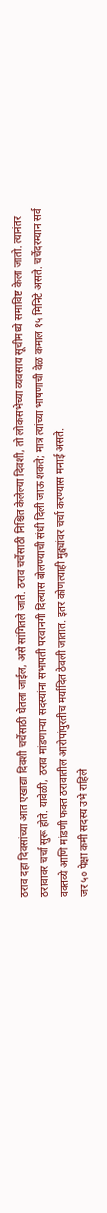ठराव दहा दिवसांच्या आत एखाद्या दिवशी चर्चेसाठी घेतला जाईल, असे सांगितले जाते. ठराव चर्चेसाठी निश्चित केलेल्या दिवशी, तो लोकसभेच्या व्यवसाय सूचीमध्ये समाविष्ट केला जातो. त्यानंतर ठरावावर चर्चा सुरू होते. यावेळी, ठराव मांडणाऱ्या सदस्यांना सभापती परवानगी दिल्यास बोलण्याची संधी दिली जाऊ शकते; मात्र त्यांच्या भाषणाची वेळ कमाल १५ मिनिटे असते. चर्चेदरम्यान सर्व वक्तव्ये आणि मांडणी फक्त ठरावातील आरोपांपुरतीच मर्यादित ठेवली जातात. इतर कोणत्याही मुद्द्यांवर चर्चा करण्यास मनाई असते.
जर ५० पेक्षा कमी सदस्य उभे राहिले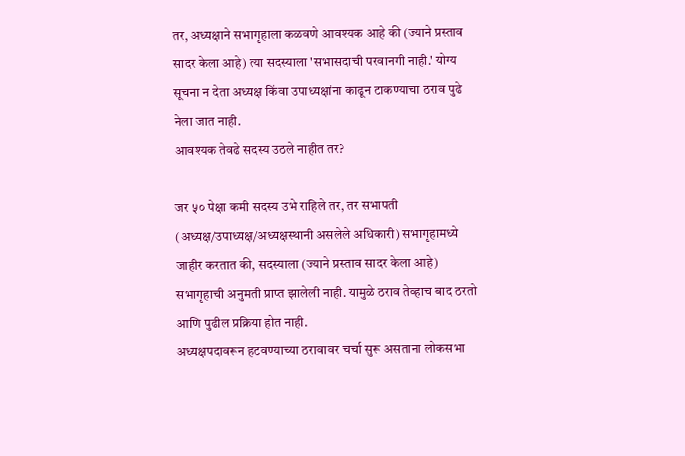तर, अध्यक्षाने सभागृहाला कळवणे आवश्यक आहे की (ज्याने प्रस्ताव सादर केला आहे) त्या सदस्याला 'सभासदाची परवानगी नाही.' योग्य सूचना न देता अध्यक्ष किंवा उपाध्यक्षांना काढून टाकण्याचा ठराव पुढे नेला जात नाही.
आवश्यक तेवढे सदस्य उठले नाहीत तर?

जर ५० पेक्षा कमी सदस्य उभे राहिले तर, तर सभापती (अध्यक्ष/उपाध्यक्ष/अध्यक्षस्थानी असलेले अधिकारी) सभागृहामध्ये जाहीर करतात की, सदस्याला (ज्याने प्रस्ताव सादर केला आहे) सभागृहाची अनुमती प्राप्त झालेली नाही. यामुळे ठराव तेव्हाच बाद ठरतो आणि पुढील प्रक्रिया होत नाही.
अध्यक्षपदावरून हटवण्याच्या ठरावावर चर्चा सुरू असताना लोकसभा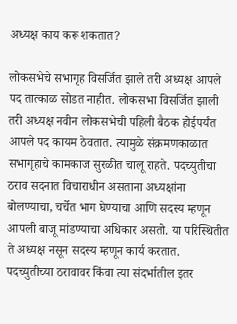अध्यक्ष काय करू शकतात?

लोकसभेचे सभागृह विसर्जित झाले तरी अध्यक्ष आपले पद तात्काळ सोडत नाहीत. लोकसभा विसर्जित झाली तरी अध्यक्ष नवीन लोकसभेची पहिली बैठक होईपर्यंत आपले पद कायम ठेवतात. त्यामुळे संक्रमणकाळात सभागृहाचे कामकाज सुरळीत चालू राहते. पदच्युतीचा ठराव सदनात विचाराधीन असताना अध्यक्षांना बोलण्याचा, चर्चेत भाग घेण्याचा आणि सदस्य म्हणून आपली बाजू मांडण्याचा अधिकार असतो. या परिस्थितीत ते अध्यक्ष नसून सदस्य म्हणून कार्य करतात. पदच्युतीच्या ठरावावर किंवा त्या संदर्भातील इतर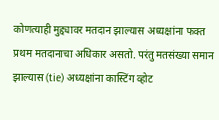कोणत्याही मुद्द्यावर मतदान झाल्यास अध्यक्षांना फक्त प्रथम मतदानाचा अधिकार असतो. परंतु मतसंख्या समान झाल्यास (tie) अध्यक्षांना कास्टिंग व्होट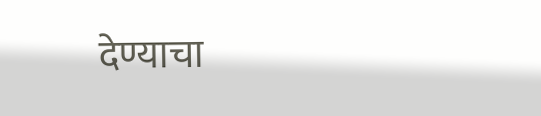देण्याचा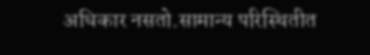अधिकार नसतो.सामान्य परिस्थितीत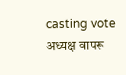casting vote अध्यक्ष वापरू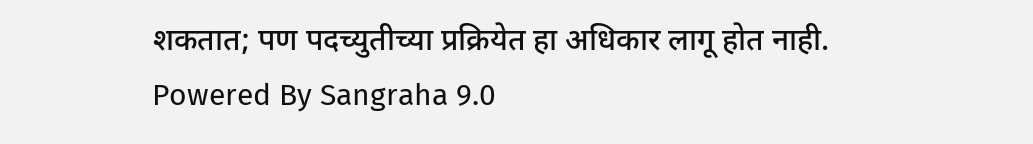शकतात; पण पदच्युतीच्या प्रक्रियेत हा अधिकार लागू होत नाही.
Powered By Sangraha 9.0